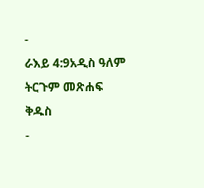-
ራእይ 4:9አዲስ ዓለም ትርጉም መጽሐፍ ቅዱስ
-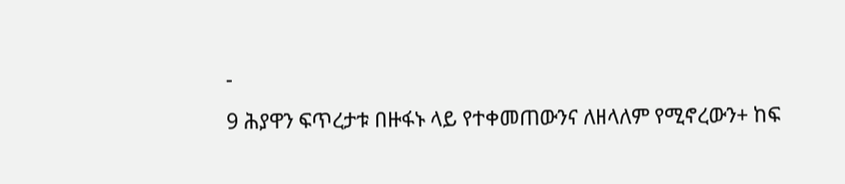-
9 ሕያዋን ፍጥረታቱ በዙፋኑ ላይ የተቀመጠውንና ለዘላለም የሚኖረውን+ ከፍ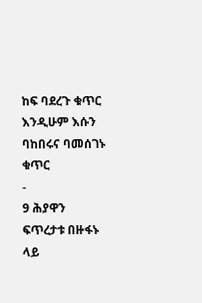ከፍ ባደረጉ ቁጥር እንዲሁም እሱን ባከበሩና ባመሰገኑ ቁጥር
-
9 ሕያዋን ፍጥረታቱ በዙፋኑ ላይ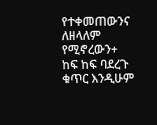የተቀመጠውንና ለዘላለም የሚኖረውን+ ከፍ ከፍ ባደረጉ ቁጥር እንዲሁም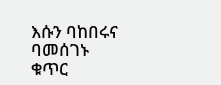እሱን ባከበሩና ባመሰገኑ ቁጥር